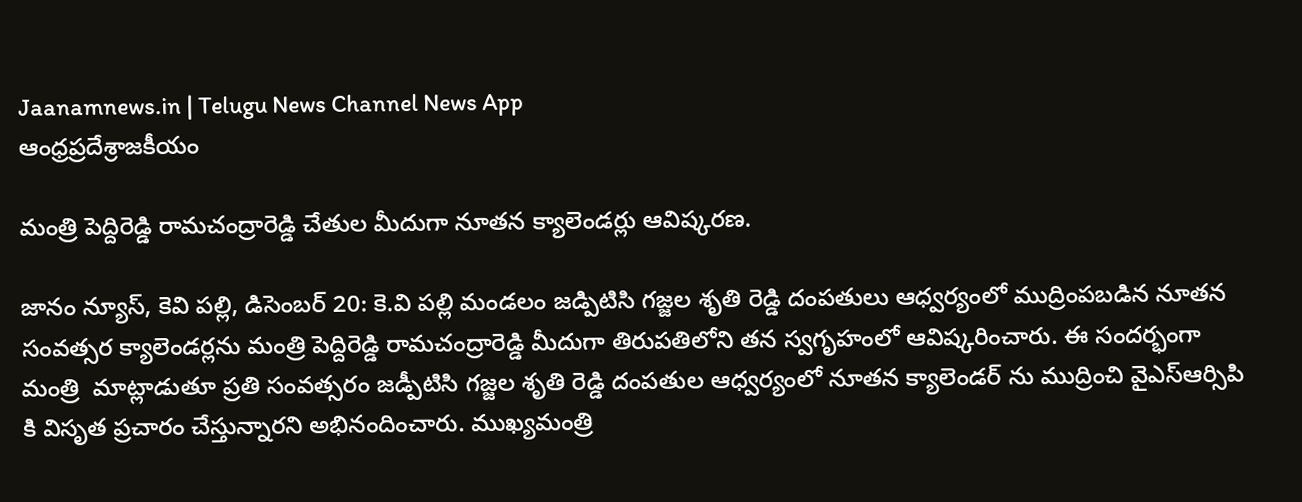Jaanamnews.in | Telugu News Channel News App
ఆంధ్రప్రదేశ్రాజకీయం

మంత్రి పెద్దిరెడ్డి రామచంద్రారెడ్డి చేతుల మీదుగా నూతన క్యాలెండర్లు ఆవిష్కరణ.

జానం న్యూస్, కెవి పల్లి, డిసెంబర్ 20: కె.వి పల్లి మండలం జడ్పిటిసి గజ్జల శృతి రెడ్డి దంపతులు ఆధ్వర్యంలో ముద్రింపబడిన నూతన సంవత్సర క్యాలెండర్లను మంత్రి పెద్దిరెడ్డి రామచంద్రారెడ్డి మీదుగా తిరుపతిలోని తన స్వగృహంలో ఆవిష్కరించారు. ఈ సందర్భంగా మంత్రి  మాట్లాడుతూ ప్రతి సంవత్సరం జడ్పీటిసి గజ్జల శృతి రెడ్డి దంపతుల ఆధ్వర్యంలో నూతన క్యాలెండర్ ను ముద్రించి వైఎస్ఆర్సిపి కి విసృత ప్రచారం చేస్తున్నారని అభినందించారు. ముఖ్యమంత్రి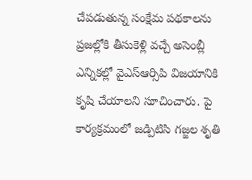చేపడుతున్న సంక్షేమ పథకాలను ప్రజల్లోకి తీసుకెళ్లి వచ్చే అసెంబ్లీ ఎన్నికల్లో వైఎస్ఆర్సిపి విజయానికి కృషి చేయాలని సూచించారు. పై కార్యక్రమంలో జడ్పిటిసి గజ్జల శృతి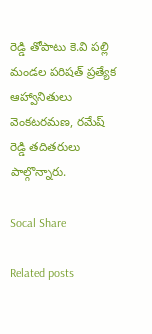రెడ్డి తోపాటు కె.వి పల్లి మండల పరిషత్ ప్రత్యేక ఆహ్వానితులు వెంకటరమణ, రమేష్ రెడ్డి తదితరులు పాల్గొన్నారు.

Socal Share

Related posts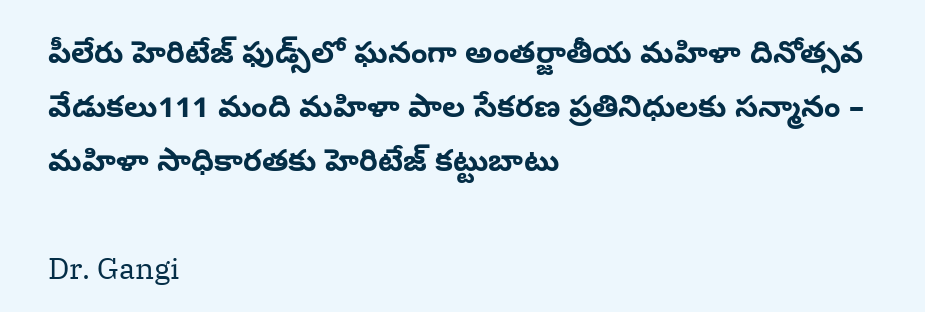పీలేరు హెరిటేజ్ ఫుడ్స్‌లో ఘనంగా అంతర్జాతీయ మహిళా దినోత్సవ వేడుకలు111 మంది మహిళా పాల సేకరణ ప్రతినిధులకు సన్మానం – మహిళా సాధికారతకు హెరిటేజ్ కట్టుబాటు

Dr. Gangi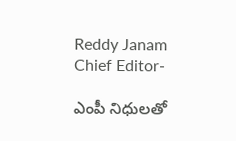Reddy Janam Chief Editor-

ఎంపీ నిధులతో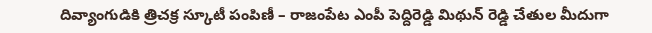దివ్యాంగుడికి త్రిచక్ర స్కూటీ పంపిణీ – రాజంపేట ఎంపీ పెద్దిరెడ్డి మిథున్ రెడ్డి చేతుల మీదుగా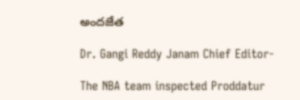అందజేత

Dr. Gangi Reddy Janam Chief Editor-

The NBA team inspected Proddatur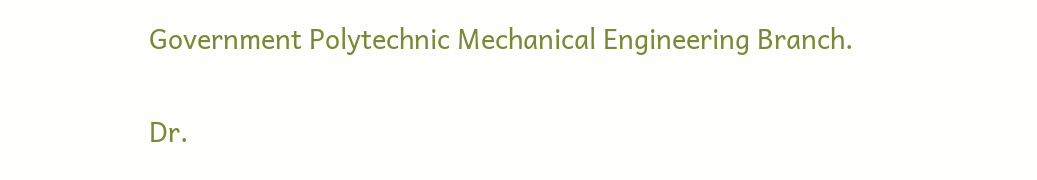Government Polytechnic Mechanical Engineering Branch.

Dr.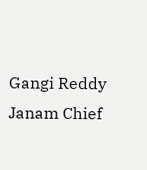Gangi Reddy Janam Chief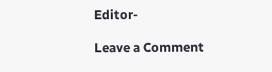Editor-

Leave a Comment